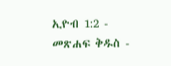ኢዮብ 1:2 - መጽሐፍ ቅዱስ -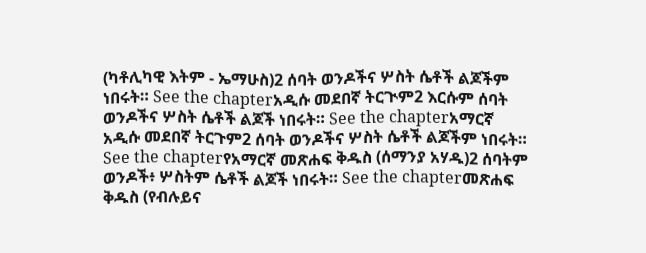(ካቶሊካዊ እትም - ኤማሁስ)2 ሰባት ወንዶችና ሦስት ሴቶች ልጆችም ነበሩት። See the chapterአዲሱ መደበኛ ትርጒም2 እርሱም ሰባት ወንዶችና ሦስት ሴቶች ልጆች ነበሩት። See the chapterአማርኛ አዲሱ መደበኛ ትርጉም2 ሰባት ወንዶችና ሦስት ሴቶች ልጆችም ነበሩት። See the chapterየአማርኛ መጽሐፍ ቅዱስ (ሰማንያ አሃዱ)2 ሰባትም ወንዶች፥ ሦስትም ሴቶች ልጆች ነበሩት። See the chapterመጽሐፍ ቅዱስ (የብሉይና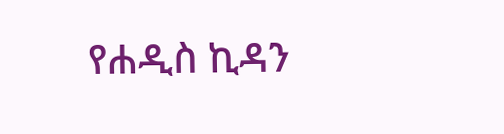የሐዲስ ኪዳን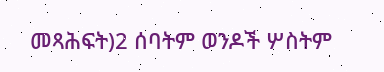መጻሕፍት)2 ሰባትም ወንዶች ሦስትም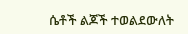ሴቶች ልጆች ተወልደውለት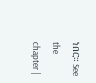ነበር። See the chapter |